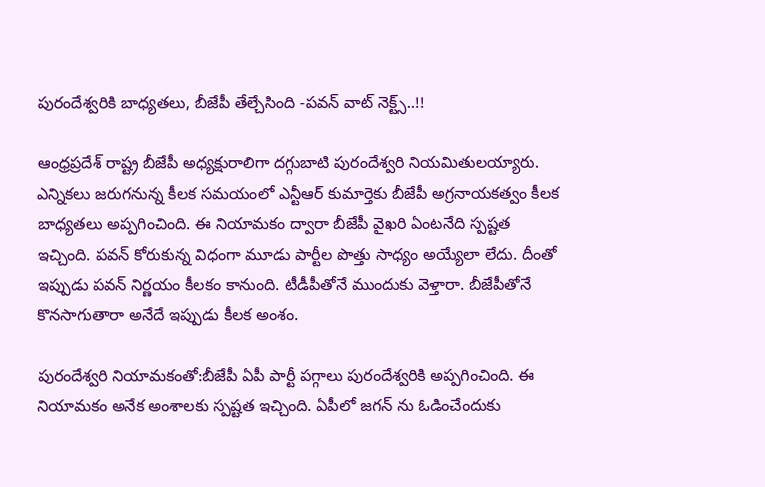పురందేశ్వరికి బాధ్యతలు, బీజేపీ తేల్చేసింది -పవన్ వాట్ నెక్ట్స్..!!

ఆంధ్రప్రదేశ్‌ రాష్ట్ర బీజేపీ అధ్యక్షురాలిగా దగ్గుబాటి పురందేశ్వరి నియమితులయ్యారు. ఎన్నికలు జరుగనున్న కీలక సమయంలో ఎన్టీఆర్‌ కుమార్తెకు బీజేపీ అగ్రనాయకత్వం కీలక బాధ్యతలు అప్పగించింది. ఈ నియామకం ద్వారా బీజేపీ వైఖరి ఏంటనేది స్పష్టత ఇచ్చింది. పవన్ కోరుకున్న విధంగా మూడు పార్టీల పొత్తు సాధ్యం అయ్యేలా లేదు. దీంతో ఇప్పుడు పవన్ నిర్ణయం కీలకం కానుంది. టీడీపీతోనే ముందుకు వెళ్తారా. బీజేపీతోనే కొనసాగుతారా అనేదే ఇప్పుడు కీలక అంశం.

పురందేశ్వరి నియామకంతో:బీజేపీ ఏపీ పార్టీ పగ్గాలు పురందేశ్వరికి అప్పగించింది. ఈ నియామకం అనేక అంశాలకు స్పష్టత ఇచ్చింది. ఏపీలో జగన్ ను ఓడించేందుకు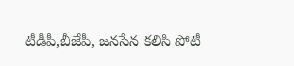టీడీపీ,బీజేపీ, జనసేన కలిసి పోటీ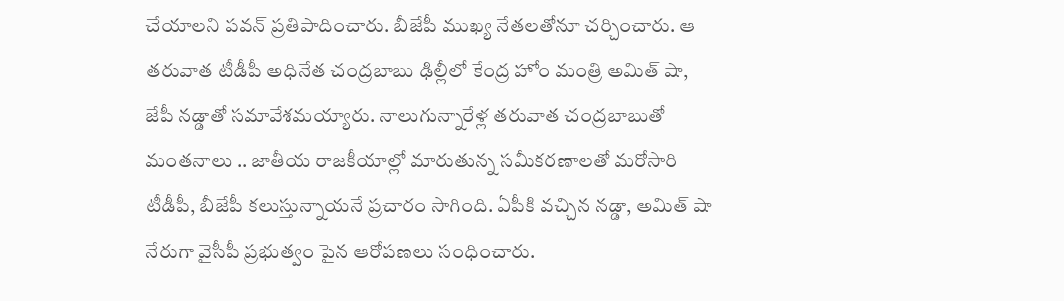చేయాలని పవన్ ప్రతిపాదించారు. బీజేపీ ముఖ్య నేతలతోనూ చర్చించారు. ఆ తరువాత టీడీపీ అధినేత చంద్రబాబు ఢిల్లీలో కేంద్ర హోం మంత్రి అమిత్ షా, జేపీ నడ్డాతో సమావేశమయ్యారు. నాలుగున్నారేళ్ల తరువాత చంద్రబాబుతో మంతనాలు .. జాతీయ రాజకీయాల్లో మారుతున్న సమీకరణాలతో మరోసారి టీడీపీ, బీజేపీ కలుస్తున్నాయనే ప్రచారం సాగింది. ఏపీకి వచ్చిన నడ్డా, అమిత్ షా నేరుగా వైసీపీ ప్రభుత్వం పైన ఆరోపణలు సంధించారు.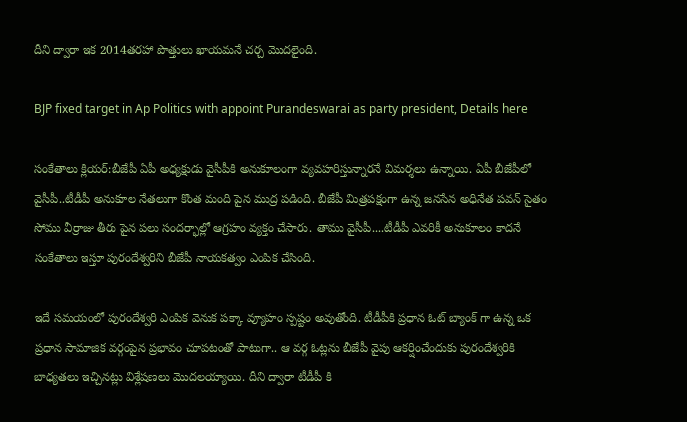దీని ద్వారా ఇక 2014తరహా పొత్తులు ఖాయమనే చర్చ మొదలైంది.

BJP fixed target in Ap Politics with appoint Purandeswarai as party president, Details here

సంకేతాలు క్లియర్:బీజేపీ ఏపీ అధ్యక్షుడు వైసీపీకి అనుకూలంగా వ్యవహరిస్తున్నారనే విమర్శలు ఉన్నాయి. ఏపీ బీజేపీలో వైసీపీ..టీడీపీ అనుకూల నేతలుగా కొంత మంది పైన ముద్ర పడింది. బీజేపీ మిత్రపక్షంగా ఉన్న జనసేన అధినేత పవన్ సైతం సోము వీర్రాజు తీరు పైన పలు సందర్భాల్లో ఆగ్రహం వ్యక్తం చేసారు. తాము వైసీపీ....టీడీపీ ఎవరికీ అనుకూలం కాదనే సంకేతాలు ఇస్తూ పురందేశ్వరిని బీజేపీ నాయకత్వం ఎంపిక చేసింది.

ఇదే సమయంలో పురందేశ్వరి ఎంపిక వెనుక పక్కా వ్యూహం స్పష్టం అవుతోంది. టీడీపీకి ప్రధాన ఓట్ బ్యాంక్ గా ఉన్న ఒక ప్రధాన సామాజిక వర్గంపైన ప్రభావం చూపటంతో పాటుగా.. ఆ వర్గ ఓట్లను బీజేపీ వైపు ఆకర్షించేందుకు పురందేశ్వరికి బాధ్యతలు ఇచ్చినట్లు విశ్లేషణలు మొదలయ్యాయి. దీని ద్వారా టీడీపీ కి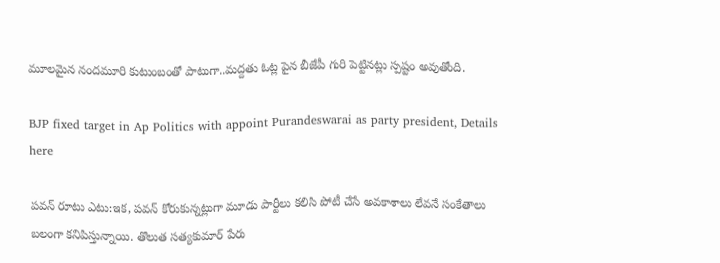మూలమైన నందమూరి కుటుంబంతో పాటుగా..మద్దతు ఓట్ల పైన బీజేపీ గురి పెట్టినట్లు స్పష్టం అవుతోంది.

BJP fixed target in Ap Politics with appoint Purandeswarai as party president, Details here

పవన్ రూటు ఎటు:ఇక, పవన్ కోరుకున్నట్లుగా మూడు పార్టీలు కలిసి పోటీ చేసే అవకాశాలు లేవనే సంకేతాలు బలంగా కనిపిస్తున్నాయి. తొలుత సత్యకుమార్ పేరు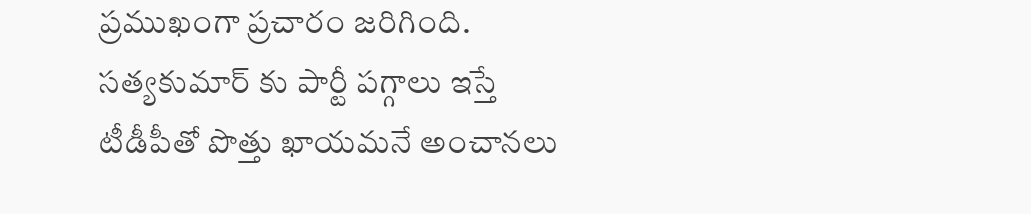ప్రముఖంగా ప్రచారం జరిగింది. సత్యకుమార్ కు పార్టీ పగ్గాలు ఇస్తే టీడీపీతో పొత్తు ఖాయమనే అంచానలు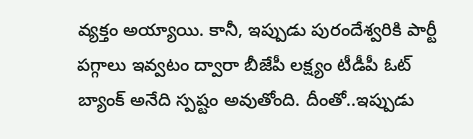వ్యక్తం అయ్యాయి. కానీ, ఇప్పుడు పురందేశ్వరికి పార్టీ పగ్గాలు ఇవ్వటం ద్వారా బీజేపీ లక్ష్యం టీడీపీ ఓట్ బ్యాంక్ అనేది స్పష్టం అవుతోంది. దీంతో..ఇప్పుడు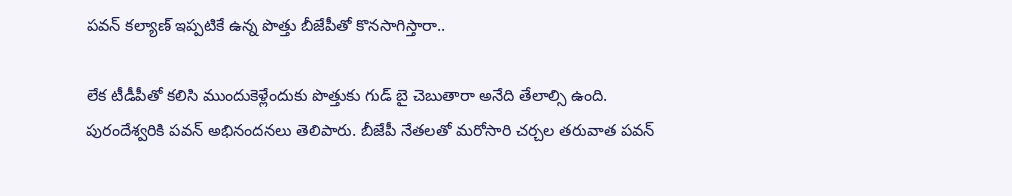పవన్ కల్యాణ్ ఇప్పటికే ఉన్న పొత్తు బీజేపీతో కొనసాగిస్తారా..

లేక టీడీపీతో కలిసి ముందుకెళ్లేందుకు పొత్తుకు గుడ్ బై చెబుతారా అనేది తేలాల్సి ఉంది. పురందేశ్వరికి పవన్ అభినందనలు తెలిపారు. బీజేపీ నేతలతో మరోసారి చర్చల తరువాత పవన్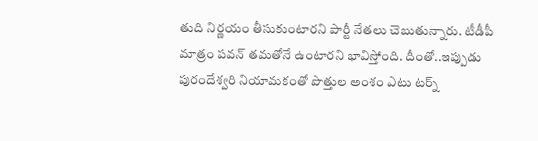తుది నిర్ణయం తీసుకుంటారని పార్టీ నేతలు చెబుతున్నారు. టీడీపీ మాత్రం పవన్ తమతోనే ఉంటారని భావిస్తోంది. దీంతో..ఇప్పుడు పురందేశ్వరి నియామకంతో పొత్తుల అంశం ఎటు టర్న్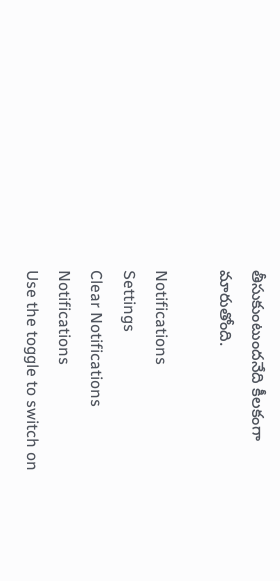తీసుకుంటుందనేది కీలకంగా మారుతోంది.

Notifications
Settings
Clear Notifications
Notifications
Use the toggle to switch on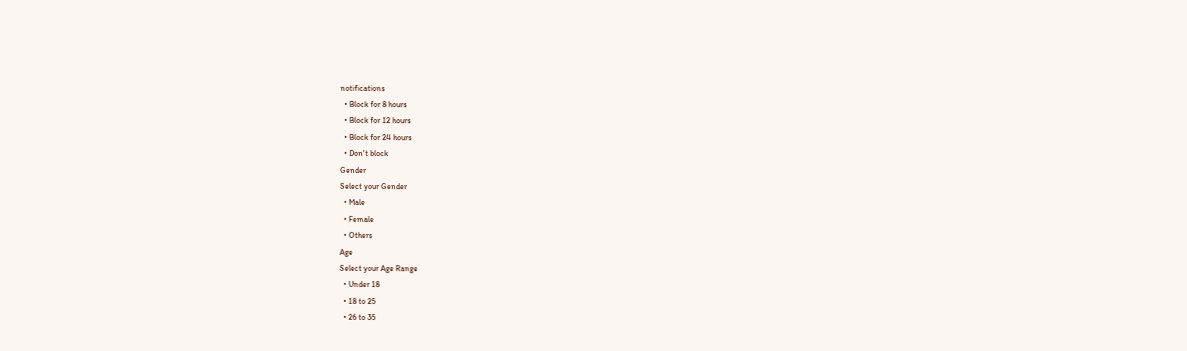notifications
  • Block for 8 hours
  • Block for 12 hours
  • Block for 24 hours
  • Don't block
Gender
Select your Gender
  • Male
  • Female
  • Others
Age
Select your Age Range
  • Under 18
  • 18 to 25
  • 26 to 35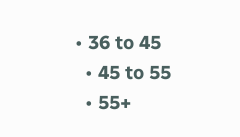• 36 to 45
  • 45 to 55
  • 55+